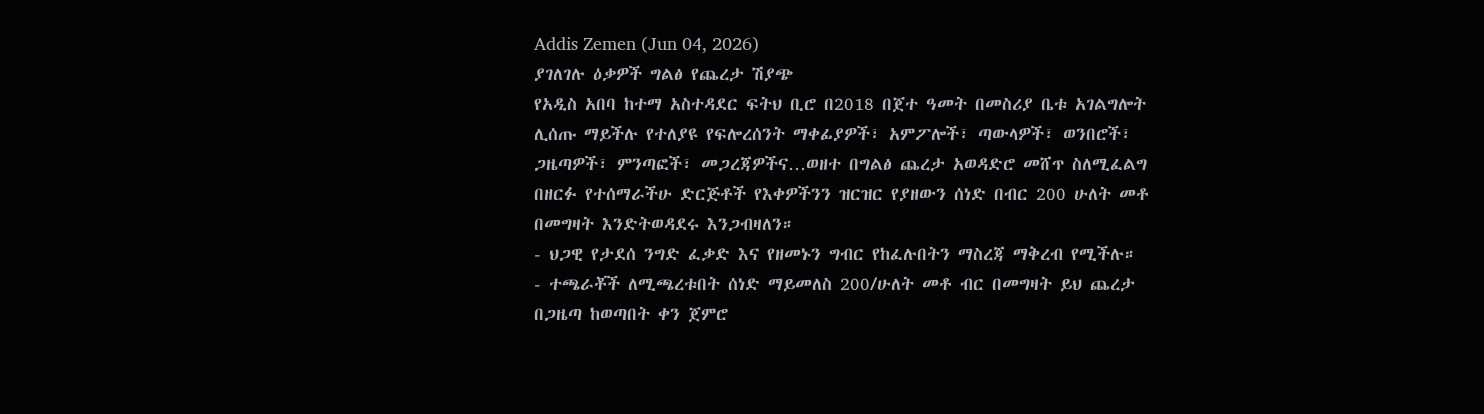Addis Zemen (Jun 04, 2026)
ያገለገሉ ዕቃዎች ግልፅ የጨረታ ሽያጭ
የአዲስ አበባ ከተማ አስተዳደር ፍትህ ቢሮ በ2018 በጀተ ዓመት በመስሪያ ቤቱ አገልግሎት ሊሰጡ ማይችሉ የተለያዩ የፍሎረሰንት ማቀፊያዎች፣ አምፖሎች፣ ጣውላዎች፣ ወንበሮች፣ ጋዜጣዎች፣ ምንጣፎች፣ መጋረጃዎችና…ወዘተ በግልፅ ጨረታ አወዳድሮ መሸጥ ስለሚፈልግ በዘርፉ የተሰማራችሁ ድርጅቶች የእቀዎችንን ዝርዝር የያዘውን ሰነድ በብር 200 ሁለት መቶ በመግዛት እንድትወዳደሩ እንጋብዛለን።
- ህጋዊ የታደሰ ንግድ ፈቃድ እና የዘመኑን ግብር የከፈሉበትን ማስረጃ ማቅረብ የሚችሉ።
- ተጫራቾች ለሚጫረቱበት ሰነድ ማይመለስ 200/ሁለት መቶ ብር በመግዛት ይህ ጨረታ በጋዜጣ ከወጣበት ቀን ጀምሮ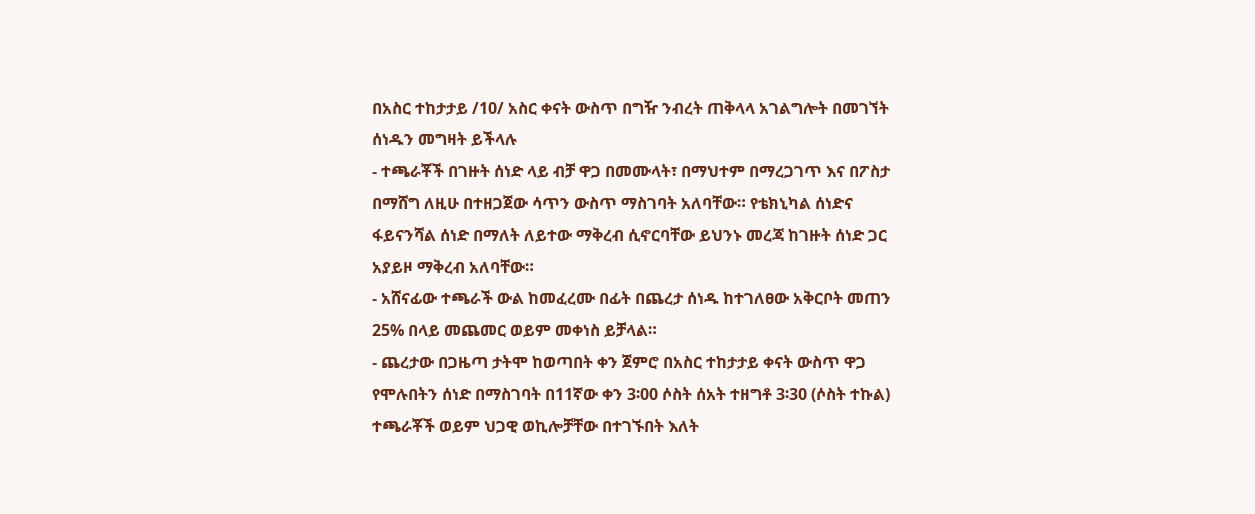በአስር ተከታታይ /10/ አስር ቀናት ውስጥ በግዥ ንብረት ጠቅላላ አገልግሎት በመገኘት ሰነዱን መግዛት ይችላሉ
- ተጫራቾች በገዙት ሰነድ ላይ ብቻ ዋጋ በመሙላት፣ በማህተም በማረጋገጥ እና በፖስታ በማሸግ ለዚሁ በተዘጋጀው ሳጥን ውስጥ ማስገባት አለባቸው። የቴክኒካል ሰነድና ፋይናንሻል ሰነድ በማለት ለይተው ማቅረብ ሲኖርባቸው ይህንኑ መረጃ ከገዙት ሰነድ ጋር አያይዞ ማቅረብ አለባቸው።
- አሸናፊው ተጫራች ውል ከመፈረሙ በፊት በጨረታ ሰነዱ ከተገለፀው አቅርቦት መጠን 25% በላይ መጨመር ወይም መቀነስ ይቻላል።
- ጨረታው በጋዜጣ ታትሞ ከወጣበት ቀን ጀምሮ በአስር ተከታታይ ቀናት ውስጥ ዋጋ የሞሉበትን ሰነድ በማስገባት በ11ኛው ቀን 3፡00 ሶስት ሰአት ተዘግቶ 3፡30 (ሶስት ተኩል) ተጫራቾች ወይም ህጋዊ ወኪሎቻቸው በተገኙበት እለት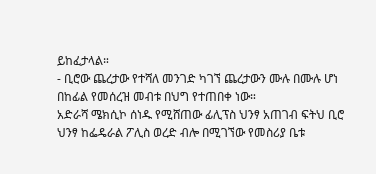ይከፈታላል።
- ቢሮው ጨረታው የተሻለ መንገድ ካገኘ ጨረታውን ሙሉ በሙሉ ሆነ በከፊል የመሰረዝ መብቱ በህግ የተጠበቀ ነው።
አድራሻ ሜክሲኮ ሰነዱ የሚሸጠው ፊሊፕስ ህንፃ አጠገብ ፍትህ ቢሮ ህንፃ ከፌዴራል ፖሊስ ወረድ ብሎ በሚገኘው የመስሪያ ቤቱ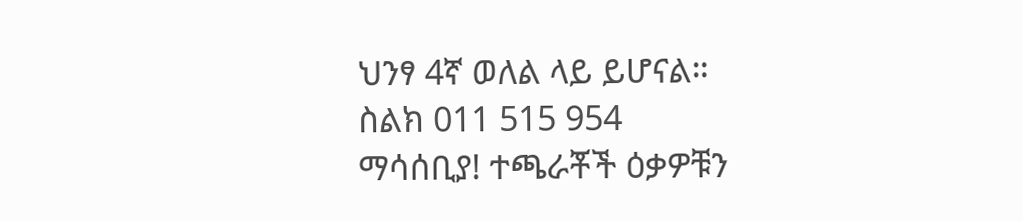ህንፃ 4ኛ ወለል ላይ ይሆናል።
ስልክ 011 515 954
ማሳሰቢያ! ተጫራቾች ዕቃዎቹን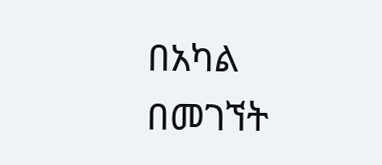በአካል በመገኘት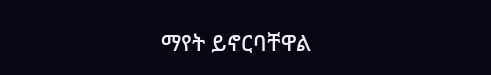ማየት ይኖርባቸዋል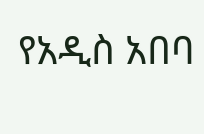የአዲስ አበባ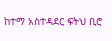ከተማ አስተዳደር ፍትህ ቢሮ